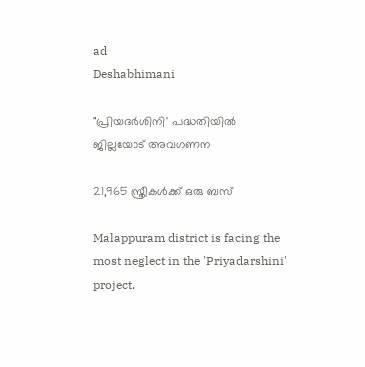ad
Deshabhimani

"പ്രിയദര്‍ശിനി' പദ്ധതിയില്‍ ജില്ലയോട് അവഗണന

21,965 സ്ത്രീകള്‍ക്ക് ഒരു ബസ്

Malappuram district is facing the most neglect in the 'Priyadarshini' project.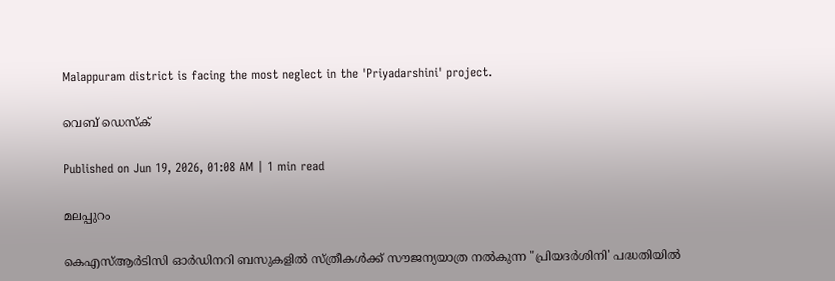Malappuram district is facing the most neglect in the 'Priyadarshini' project.

വെബ് ഡെസ്ക്

Published on Jun 19, 2026, 01:08 AM | 1 min read

മലപ്പുറം

കെഎസ്ആര്‍ടിസി ഓര്‍ഡിനറി ബസുകളില്‍ സ്ത്രീകള്‍ക്ക് സൗജന്യയാത്ര നല്‍കുന്ന "പ്രിയദര്‍ശിനി' പദ്ധതിയില്‍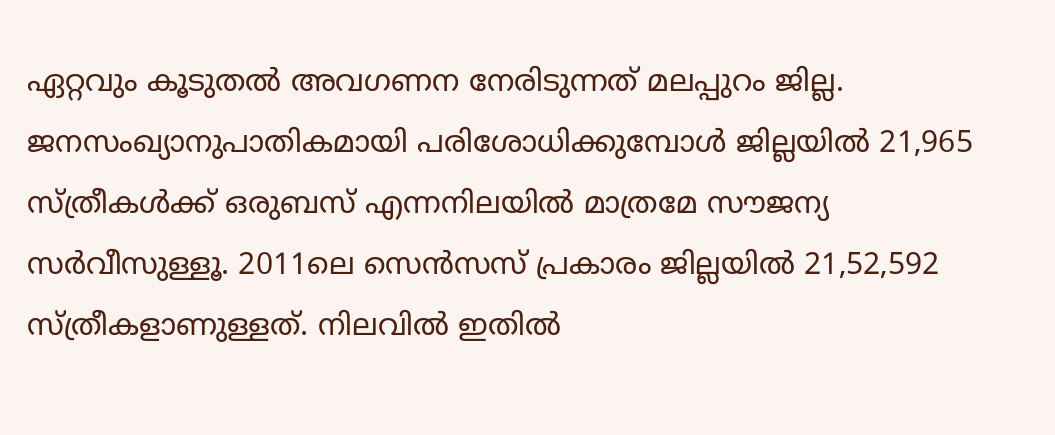ഏറ്റവും കൂടുതല്‍ അവഗണന നേരിടുന്നത് മലപ്പുറം ജില്ല. ജനസംഖ്യാനുപാതികമായി പരിശോധിക്കുമ്പോള്‍ ജില്ലയില്‍ 21,965 സ്ത്രീകള്‍ക്ക് ഒരുബസ് എന്നനിലയില്‍ മാത്രമേ സൗജന്യ സര്‍വീസുള്ളൂ. 2011ലെ സെന്‍സസ് പ്രകാരം ജില്ലയില്‍ 21,52,592 സ്ത്രീകളാണുള്ളത്. നിലവില്‍ ഇതില്‍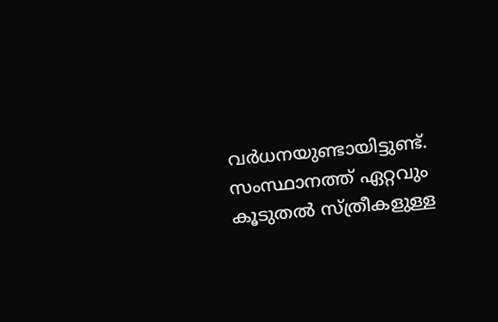വര്‍ധനയുണ്ടായിട്ടുണ്ട്. സംസ്ഥാനത്ത് ഏറ്റവും കൂടുതല്‍ സ്ത്രീകളുള്ള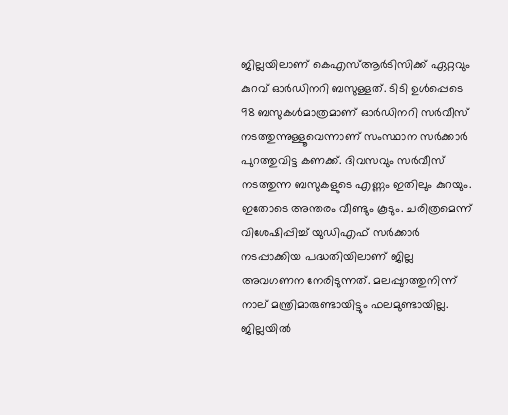ജില്ലയിലാണ് കെഎസ്ആര്‍ടിസിക്ക് ഏറ്റവും കുറവ് ഓര്‍ഡിനറി ബസുള്ളത്. ടിടി ഉള്‍പ്പെടെ 98 ബസുകള്‍മാത്രമാണ് ഓര്‍‌ഡിനറി സര്‍വീസ് നടത്തുന്നുള്ളൂവെന്നാണ് സംസ്ഥാന സര്‍ക്കാര്‍ പുറത്തുവിട്ട കണക്ക്. ദിവസവും സര്‍വീസ് നടത്തുന്ന ബസുകളുടെ എണ്ണം ഇതിലും കുറയും. ഇതോടെ അന്തരം വീണ്ടും കൂടും. ചരിത്രമെന്ന് വിശേഷിപ്പിച്ച് യുഡിഎഫ് സര്‍ക്കാര്‍ നടപ്പാക്കിയ പദ്ധതിയിലാണ് ജില്ല അവഗണന നേരിടുന്നത്. മലപ്പുറത്തുനിന്ന് നാല് മന്ത്രിമാരുണ്ടായിട്ടും ഫലമുണ്ടായില്ല. ജില്ലയില്‍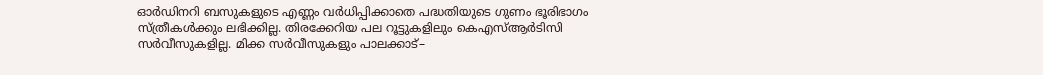ഓര്‍ഡിനറി ബസുകളുടെ എണ്ണം വര്‍ധിപ്പിക്കാതെ പദ്ധതിയുടെ ഗുണം ഭൂരിഭാഗം സ്ത്രീകള്‍ക്കും ലഭിക്കില്ല. തിരക്കേറിയ പല റൂട്ടുകളിലും കെഎസ്ആര്‍ടിസി സര്‍വീസുകളില്ല. മിക്ക സർവീസുകളും പാലക്കാട്‌–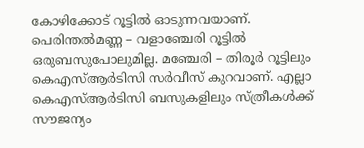കോഴിക്കോട്‌ റൂട്ടിൽ ഓടുന്നവയാണ്‌. പെരിന്തല്‍മണ്ണ – വളാഞ്ചേരി റൂട്ടില്‍ ഒരുബസുപോലുമില്ല. മഞ്ചേരി – തിരൂര്‍ റൂട്ടിലും കെഎസ്ആര്‍ടിസി സര്‍വീസ് കുറവാണ്. എല്ലാ കെഎസ്ആര്‍ടിസി ബസുകളിലും സ്ത്രീകള്‍ക്ക് സൗജന്യം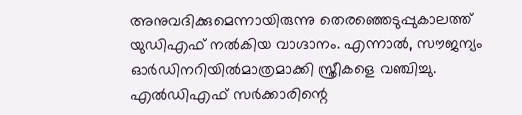അനുവദിക്കുമെന്നായിരുന്നു തെരഞ്ഞെടുപ്പുകാലത്ത് യുഡിഎഫ് നല്‍കിയ വാഗ്ദാനം. എന്നാല്‍, സൗജന്യം ഓര്‍ഡിനറിയില്‍മാത്രമാക്കി സ്ത്രീകളെ വഞ്ചിച്ചു. എല്‍ഡിഎഫ് സര്‍ക്കാരിന്റെ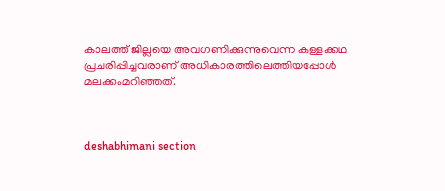കാലത്ത് ജില്ലയെ അവഗണിക്കുന്നുവെന്ന കള്ളക്കഥ പ്രചരിപ്പിച്ചവരാണ് അധികാരത്തിലെത്തിയപ്പോള്‍ മലക്കംമറിഞ്ഞത്.



deshabhimani section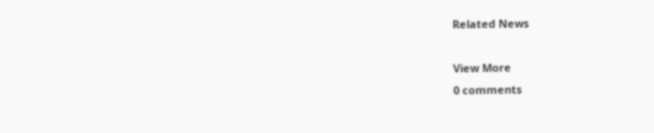Related News

View More
0 comments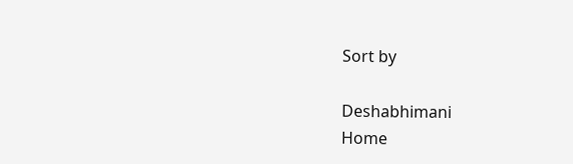Sort by

Deshabhimani
Home